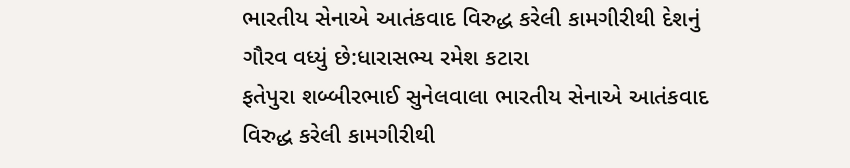ભારતીય સેનાએ આતંકવાદ વિરુદ્ધ કરેલી કામગીરીથી દેશનું ગૌરવ વધ્યું છે:ધારાસભ્ય રમેશ કટારા
ફતેપુરા શબ્બીરભાઈ સુનેલવાલા ભારતીય સેનાએ આતંકવાદ વિરુદ્ધ કરેલી કામગીરીથી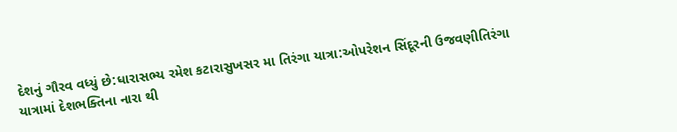દેશનું ગૌરવ વધ્યું છે:ધારાસભ્ય રમેશ કટારાસુખસર મા તિરંગા યાત્રા:ઓપરેશન સિંદૂરની ઉજવણીતિરંગા યાત્રામાં દેશભક્તિના નારા થી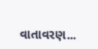વાતાવરણ...